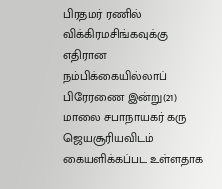பிரதமர் ரணில் விக்கிரமசிங்கவுக்கு எதிரான நம்பிக்கையில்லாப் பிரேரணை இன்று(21) மாலை சபாநாயகர் கரு ஜெயசூரியவிடம் கையளிக்கப்பட உள்ளதாக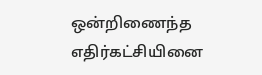ஒன்றிணைந்த எதிர்கட்சியினை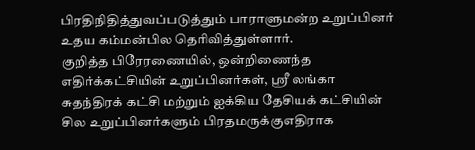பிரதிநிதித்துவப்படுத்தும் பாராளுமன்ற உறுப்பினர் உதய கம்மன்பில தெரிவித்துள்ளார்.
குறித்த பிரேரணையில், ஒன்றிணைந்த எதிர்க்கட்சியின் உறுப்பினர்கள், ஸ்ரீ லங்கா சுதந்திரக் கட்சி மற்றும் ஐக்கிய தேசியக் கட்சியின் சில உறுப்பினர்களும் பிரதமருக்குஎதிராக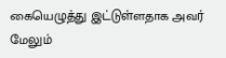கையெழுத்து இட்டுள்ளதாக அவர் மேலும்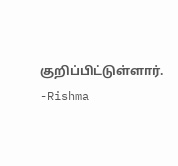குறிப்பிட்டுள்ளார்.
-Rishma